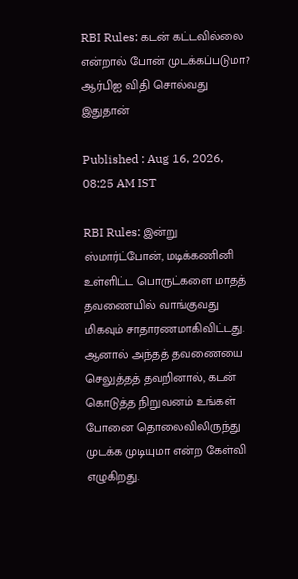RBI Rules: கடன் கட்டவில்லை என்றால் போன் முடக்கப்படுமா? ஆர்பிஐ விதி சொல்வது இதுதான்

Published : Aug 16, 2026, 08:25 AM IST

RBI Rules: இன்று ஸ்மார்ட்போன், மடிக்கணினி உள்ளிட்ட பொருட்களை மாதத் தவணையில் வாங்குவது மிகவும் சாதாரணமாகிவிட்டது. ஆனால் அந்தத் தவணையை செலுத்தத் தவறினால், கடன் கொடுத்த நிறுவனம் உங்கள் போனை தொலைவிலிருந்து முடக்க முடியுமா என்ற கேள்வி எழுகிறது.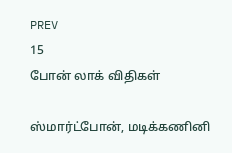PREV
15
போன் லாக் விதிகள்

ஸ்மார்ட்போன், மடிக்கணினி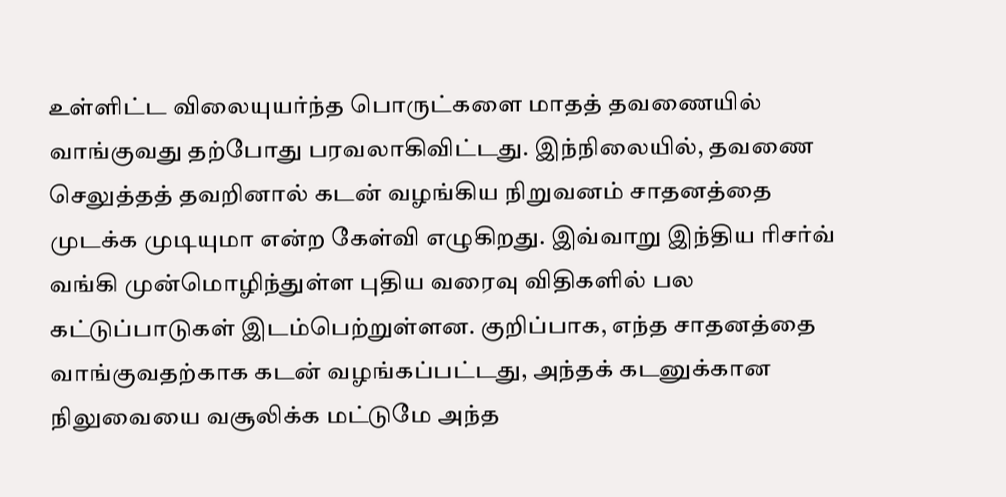உள்ளிட்ட விலையுயர்ந்த பொருட்களை மாதத் தவணையில் வாங்குவது தற்போது பரவலாகிவிட்டது. இந்நிலையில், தவணை செலுத்தத் தவறினால் கடன் வழங்கிய நிறுவனம் சாதனத்தை முடக்க முடியுமா என்ற கேள்வி எழுகிறது. இவ்வாறு இந்திய ரிசர்வ் வங்கி முன்மொழிந்துள்ள புதிய வரைவு விதிகளில் பல கட்டுப்பாடுகள் இடம்பெற்றுள்ளன. குறிப்பாக, எந்த சாதனத்தை வாங்குவதற்காக கடன் வழங்கப்பட்டது, அந்தக் கடனுக்கான நிலுவையை வசூலிக்க மட்டுமே அந்த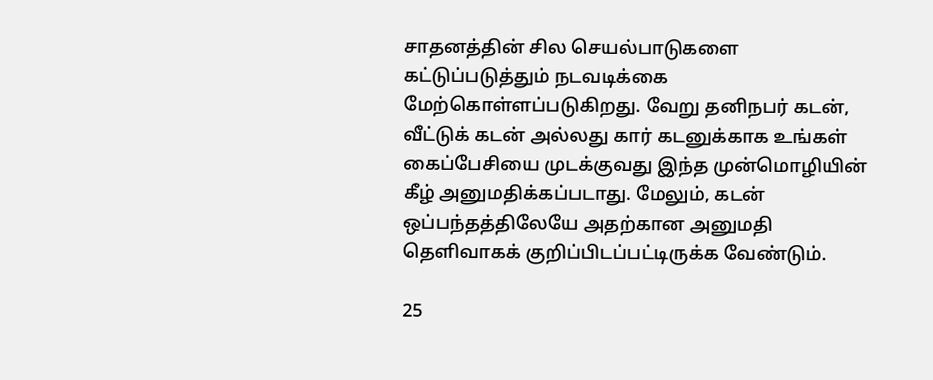சாதனத்தின் சில செயல்பாடுகளை கட்டுப்படுத்தும் நடவடிக்கை மேற்கொள்ளப்படுகிறது. வேறு தனிநபர் கடன், வீட்டுக் கடன் அல்லது கார் கடனுக்காக உங்கள் கைப்பேசியை முடக்குவது இந்த முன்மொழியின் கீழ் அனுமதிக்கப்படாது. மேலும், கடன் ஒப்பந்தத்திலேயே அதற்கான அனுமதி தெளிவாகக் குறிப்பிடப்பட்டிருக்க வேண்டும்.

25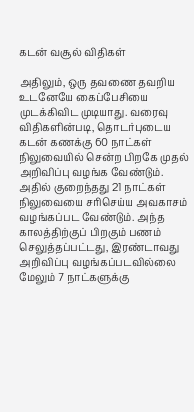கடன் வசூல் விதிகள்

அதிலும், ஒரு தவணை தவறிய உடனேயே கைப்பேசியை முடக்கிவிட முடியாது. வரைவு விதிகளின்படி, தொடர்புடைய கடன் கணக்கு 60 நாட்கள் நிலுவையில் சென்ற பிறகே முதல் அறிவிப்பு வழங்க வேண்டும். அதில் குறைந்தது 21 நாட்கள் நிலுவையை சரிசெய்ய அவகாசம் வழங்கப்பட வேண்டும். அந்த காலத்திற்குப் பிறகும் பணம் செலுத்தப்பட்டது, இரண்டாவது அறிவிப்பு வழங்கப்படவில்லை மேலும் 7 நாட்களுக்கு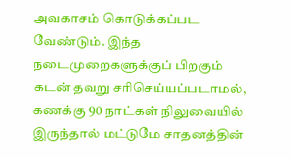அவகாசம் கொடுக்கப்பட வேண்டும். இந்த நடைமுறைகளுக்குப் பிறகும் கடன் தவறு சரிசெய்யப்படாமல், கணக்கு 90 நாட்கள் நிலுவையில் இருந்தால் மட்டுமே சாதனத்தின்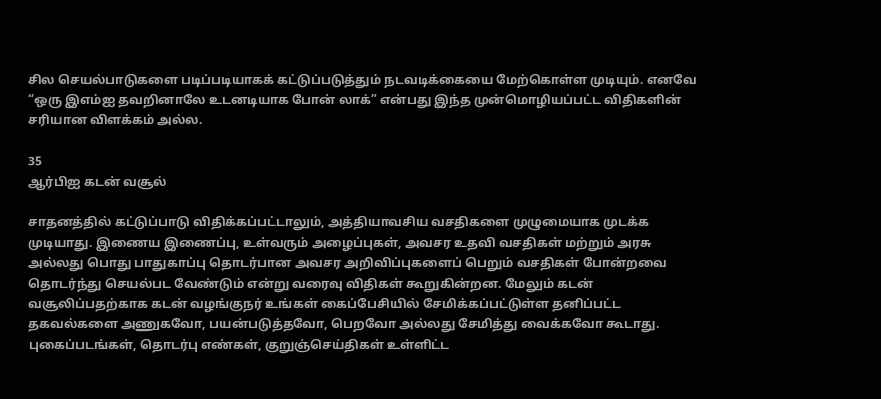சில செயல்பாடுகளை படிப்படியாகக் கட்டுப்படுத்தும் நடவடிக்கையை மேற்கொள்ள முடியும். எனவே “ஒரு இஎம்ஐ தவறினாலே உடனடியாக போன் லாக்” என்பது இந்த முன்மொழியப்பட்ட விதிகளின் சரியான விளக்கம் அல்ல.

35
ஆர்பிஐ கடன் வசூல்

சாதனத்தில் கட்டுப்பாடு விதிக்கப்பட்டாலும், அத்தியாவசிய வசதிகளை முழுமையாக முடக்க முடியாது. இணைய இணைப்பு, உள்வரும் அழைப்புகள், அவசர உதவி வசதிகள் மற்றும் அரசு அல்லது பொது பாதுகாப்பு தொடர்பான அவசர அறிவிப்புகளைப் பெறும் வசதிகள் போன்றவை தொடர்ந்து செயல்பட வேண்டும் என்று வரைவு விதிகள் கூறுகின்றன. மேலும் கடன் வசூலிப்பதற்காக கடன் வழங்குநர் உங்கள் கைப்பேசியில் சேமிக்கப்பட்டுள்ள தனிப்பட்ட தகவல்களை அணுகவோ, பயன்படுத்தவோ, பெறவோ அல்லது சேமித்து வைக்கவோ கூடாது. புகைப்படங்கள், தொடர்பு எண்கள், குறுஞ்செய்திகள் உள்ளிட்ட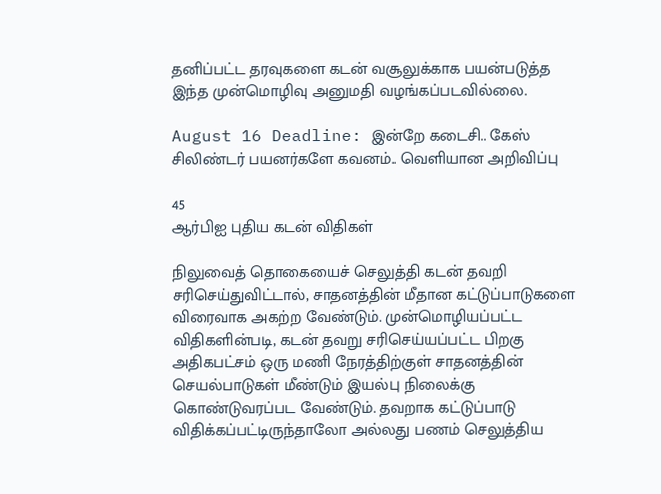தனிப்பட்ட தரவுகளை கடன் வசூலுக்காக பயன்படுத்த இந்த முன்மொழிவு அனுமதி வழங்கப்படவில்லை.

August 16 Deadline: இன்றே கடைசி.. கேஸ் சிலிண்டர் பயனர்களே கவனம்.. வெளியான அறிவிப்பு

45
ஆர்பிஐ புதிய கடன் விதிகள்

நிலுவைத் தொகையைச் செலுத்தி கடன் தவறி சரிசெய்துவிட்டால், சாதனத்தின் மீதான கட்டுப்பாடுகளை விரைவாக அகற்ற வேண்டும். முன்மொழியப்பட்ட விதிகளின்படி, கடன் தவறு சரிசெய்யப்பட்ட பிறகு அதிகபட்சம் ஒரு மணி நேரத்திற்குள் சாதனத்தின் செயல்பாடுகள் மீண்டும் இயல்பு நிலைக்கு கொண்டுவரப்பட வேண்டும். தவறாக கட்டுப்பாடு விதிக்கப்பட்டிருந்தாலோ அல்லது பணம் செலுத்திய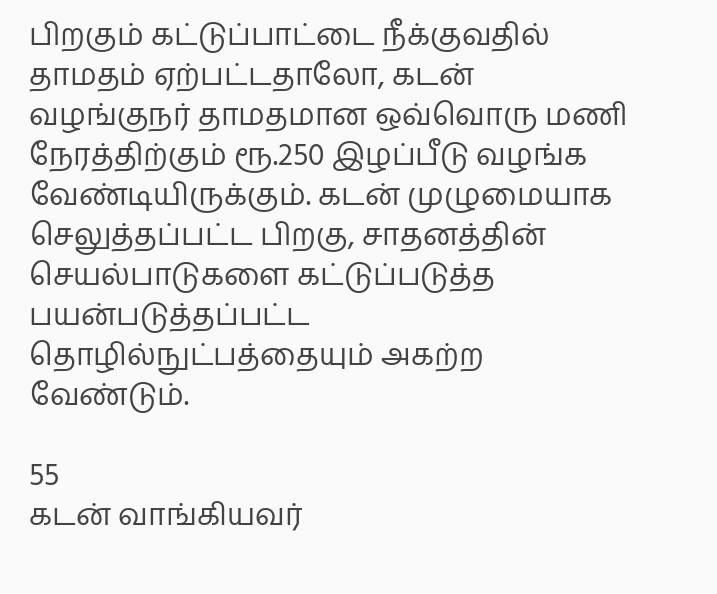பிறகும் கட்டுப்பாட்டை நீக்குவதில் தாமதம் ஏற்பட்டதாலோ, கடன் வழங்குநர் தாமதமான ஒவ்வொரு மணி நேரத்திற்கும் ரூ.250 இழப்பீடு வழங்க வேண்டியிருக்கும். கடன் முழுமையாக செலுத்தப்பட்ட பிறகு, சாதனத்தின் செயல்பாடுகளை கட்டுப்படுத்த பயன்படுத்தப்பட்ட தொழில்நுட்பத்தையும் அகற்ற வேண்டும்.

55
கடன் வாங்கியவர்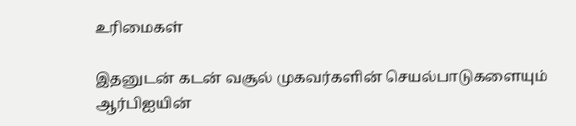உரிமைகள்

இதனுடன் கடன் வசூல் முகவர்களின் செயல்பாடுகளையும் ஆர்பிஐயின்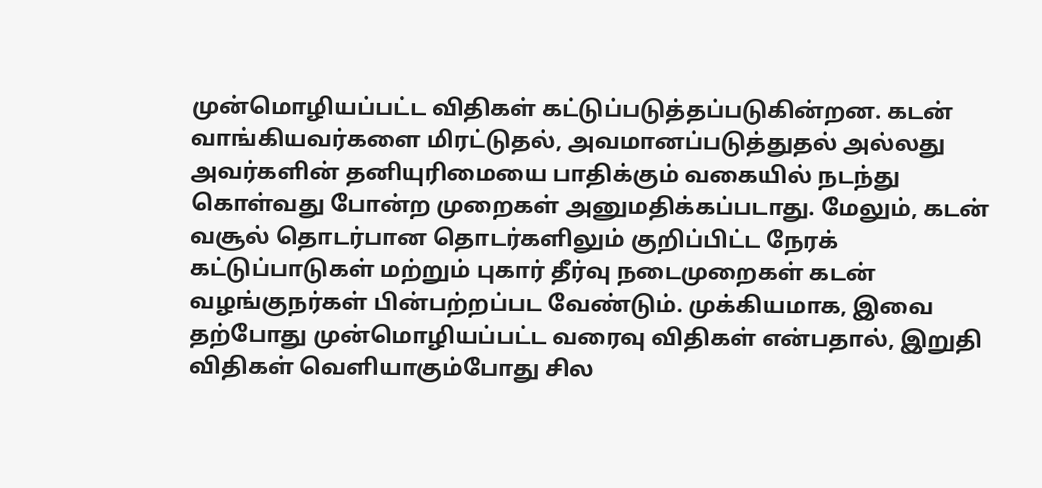முன்மொழியப்பட்ட விதிகள் கட்டுப்படுத்தப்படுகின்றன. கடன் வாங்கியவர்களை மிரட்டுதல், அவமானப்படுத்துதல் அல்லது அவர்களின் தனியுரிமையை பாதிக்கும் வகையில் நடந்து கொள்வது போன்ற முறைகள் அனுமதிக்கப்படாது. மேலும், கடன் வசூல் தொடர்பான தொடர்களிலும் குறிப்பிட்ட நேரக் கட்டுப்பாடுகள் மற்றும் புகார் தீர்வு நடைமுறைகள் கடன் வழங்குநர்கள் பின்பற்றப்பட வேண்டும். முக்கியமாக, இவை தற்போது முன்மொழியப்பட்ட வரைவு விதிகள் என்பதால், இறுதி விதிகள் வெளியாகும்போது சில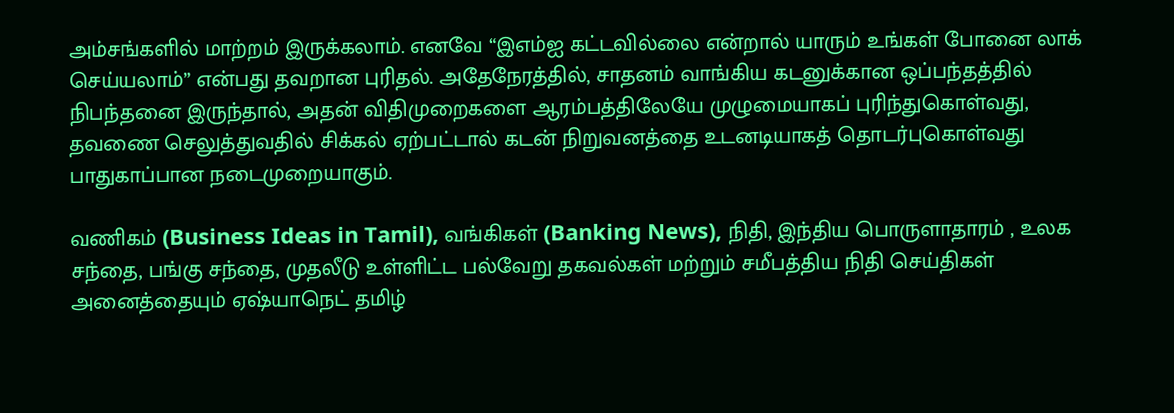அம்சங்களில் மாற்றம் இருக்கலாம். எனவே “இஎம்ஐ கட்டவில்லை என்றால் யாரும் உங்கள் போனை லாக் செய்யலாம்” என்பது தவறான புரிதல். அதேநேரத்தில், சாதனம் வாங்கிய கடனுக்கான ஒப்பந்தத்தில் நிபந்தனை இருந்தால், அதன் விதிமுறைகளை ஆரம்பத்திலேயே முழுமையாகப் புரிந்துகொள்வது, தவணை செலுத்துவதில் சிக்கல் ஏற்பட்டால் கடன் நிறுவனத்தை உடனடியாகத் தொடர்புகொள்வது பாதுகாப்பான நடைமுறையாகும்.

வணிகம் (Business Ideas in Tamil), வங்கிகள் (Banking News), நிதி, இந்திய பொருளாதாரம் , உலக சந்தை, பங்கு சந்தை, முதலீடு உள்ளிட்ட பல்வேறு தகவல்கள் மற்றும் சமீபத்திய நிதி செய்திகள் அனைத்தையும் ஏஷ்யாநெட் தமிழ்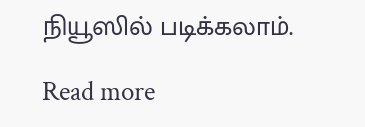நியூஸில் படிக்கலாம்.

Read more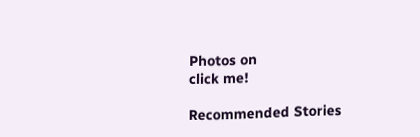Photos on
click me!

Recommended Stories